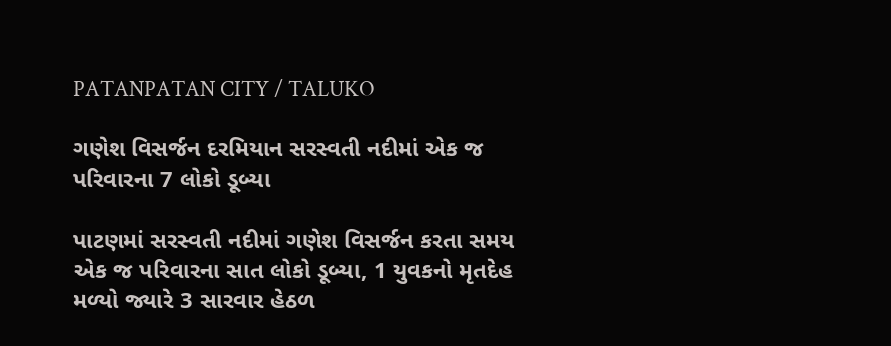PATANPATAN CITY / TALUKO

ગણેશ વિસર્જન દરમિયાન સરસ્વતી નદીમાં એક જ પરિવારના 7 લોકો ડૂબ્યા

પાટણમાં સરસ્વતી નદીમાં ગણેશ વિસર્જન કરતા સમય એક જ પરિવારના સાત લોકો ડૂબ્યા, 1 યુવકનો મૃતદેહ મળ્યો જ્યારે 3 સારવાર હેઠળ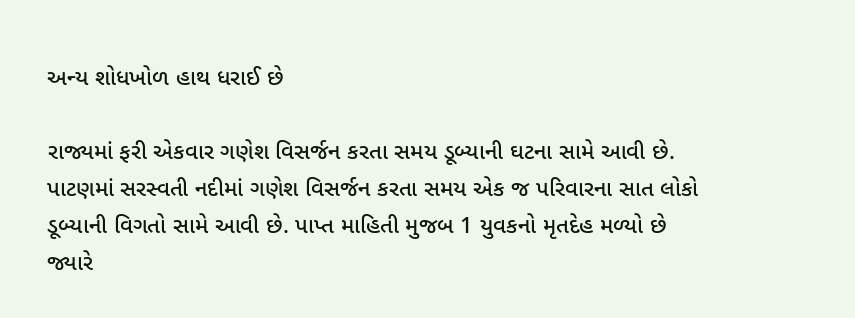અન્ય શોધખોળ હાથ ધરાઈ છે

રાજ્યમાં ફરી એકવાર ગણેશ વિસર્જન કરતા સમય ડૂબ્યાની ઘટના સામે આવી છે. પાટણમાં સરસ્વતી નદીમાં ગણેશ વિસર્જન કરતા સમય એક જ પરિવારના સાત લોકો ડૂબ્યાની વિગતો સામે આવી છે. પાપ્ત માહિતી મુજબ 1 યુવકનો મૃતદેહ મળ્યો છે જ્યારે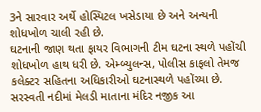3ને સારવાર અર્થે હોસ્પિટલ ખસેડાયા છે અને અન્યની શોધખોળ ચાલી રહી છે.
ઘટનાની જાણ થતા ફાયર વિભાગની ટીમ ઘટના સ્થળે પહોંચી શોધખોળ હાથ ધરી છે. એમ્બ્યુલન્સ, પોલીસ કાફલો તેમજ કલેક્ટર સહિતના અધિકારીઓ ઘટનાસ્થળે પહોંચ્યા છે. સરસ્વતી નદીમાં મેલડી માતાના મંદિર નજીક આ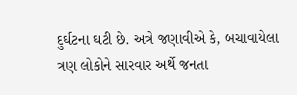દુર્ઘટના ઘટી છે. અત્રે જણાવીએ કે, બચાવાયેલા ત્રણ લોકોને સારવાર અર્થે જનતા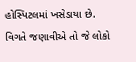હોસ્પિટલમાં ખસેડાયા છે. વિગતે જણાવીએ તો જે લોકો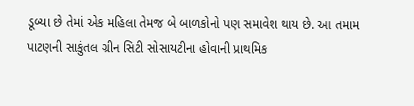ડૂબ્યા છે તેમાં એક મહિલા તેમજ બે બાળકોનો પણ સમાવેશ થાય છે. આ તમામ પાટણની સાકુંતલ ગ્રીન સિટી સોસાયટીના હોવાની પ્રાથમિક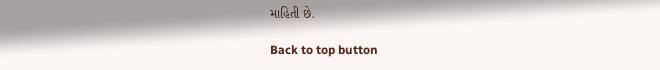માહિતી છે.

Back to top button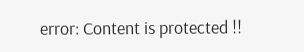error: Content is protected !!